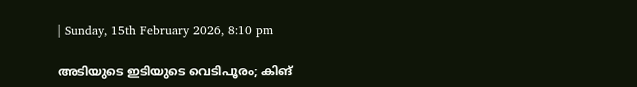| Sunday, 15th February 2026, 8:10 pm

അടിയുടെ ഇടിയുടെ വെടിപൂരം; കിങ്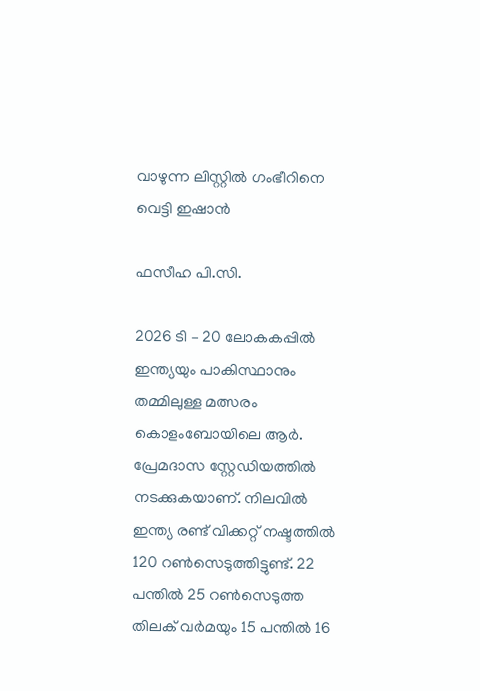വാഴുന്ന ലിസ്റ്റില്‍ ഗംഭീറിനെ വെട്ടി ഇഷാന്‍

ഫസീഹ പി.സി.

2026 ടി – 20 ലോകകപ്പില്‍ ഇന്ത്യയും പാകിസ്ഥാനും തമ്മിലുള്ള മത്സരം കൊളംബോയിലെ ആര്‍. പ്രേമദാസ സ്റ്റേഡിയത്തില്‍ നടക്കുകയാണ്. നിലവില്‍ ഇന്ത്യ രണ്ട് വിക്കറ്റ് നഷ്ടത്തില്‍ 120 റണ്‍സെടുത്തിട്ടുണ്ട്. 22 പന്തില്‍ 25 റണ്‍സെടുത്ത തിലക് വര്‍മയും 15 പന്തില്‍ 16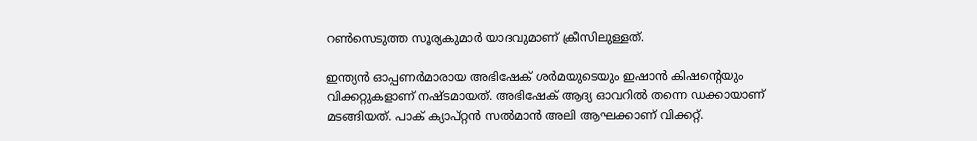റണ്‍സെടുത്ത സൂര്യകുമാര്‍ യാദവുമാണ് ക്രീസിലുള്ളത്.

ഇന്ത്യന്‍ ഓപ്പണര്‍മാരായ അഭിഷേക് ശര്‍മയുടെയും ഇഷാന്‍ കിഷന്റെയും വിക്കറ്റുകളാണ് നഷ്ടമായത്. അഭിഷേക് ആദ്യ ഓവറില്‍ തന്നെ ഡക്കായാണ് മടങ്ങിയത്. പാക് ക്യാപ്റ്റന്‍ സല്‍മാന്‍ അലി ആഘക്കാണ് വിക്കറ്റ്.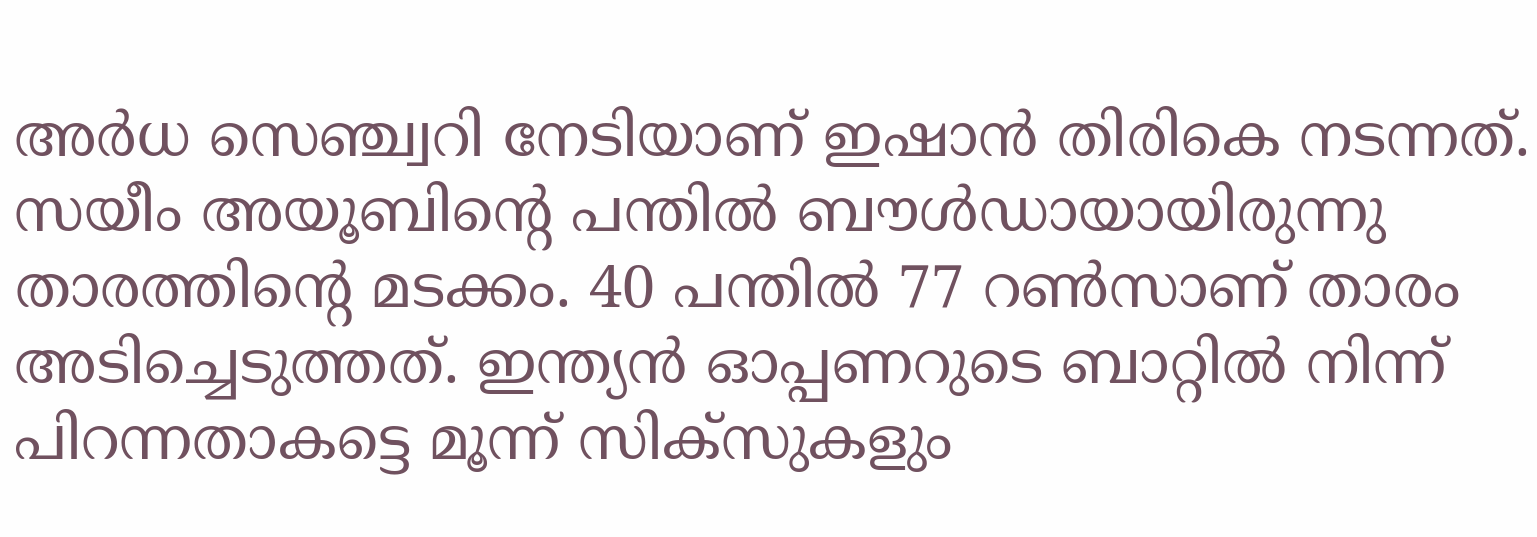അര്‍ധ സെഞ്ച്വറി നേടിയാണ് ഇഷാന്‍ തിരികെ നടന്നത്. സയീം അയൂബിന്റെ പന്തില്‍ ബൗള്‍ഡായായിരുന്നു താരത്തിന്റെ മടക്കം. 40 പന്തില്‍ 77 റണ്‍സാണ് താരം അടിച്ചെടുത്തത്. ഇന്ത്യന്‍ ഓപ്പണറുടെ ബാറ്റില്‍ നിന്ന് പിറന്നതാകട്ടെ മൂന്ന് സിക്‌സുകളും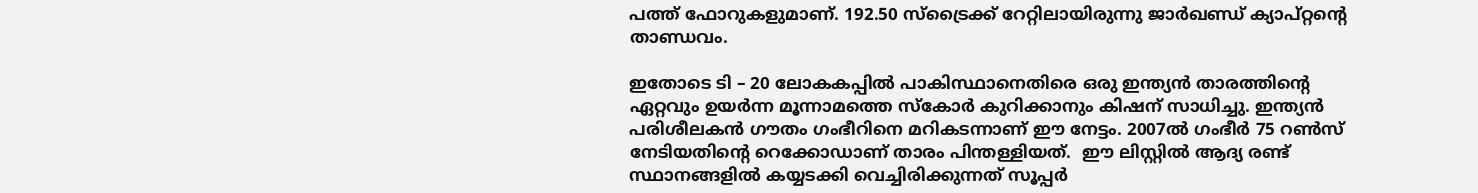പത്ത് ഫോറുകളുമാണ്. 192.50 സ്‌ട്രൈക്ക് റേറ്റിലായിരുന്നു ജാര്‍ഖണ്ഡ് ക്യാപ്റ്റന്റെ താണ്ഡവം.

ഇതോടെ ടി – 20 ലോകകപ്പില്‍ പാകിസ്ഥാനെതിരെ ഒരു ഇന്ത്യന്‍ താരത്തിന്റെ ഏറ്റവും ഉയര്‍ന്ന മൂന്നാമത്തെ സ്‌കോര്‍ കുറിക്കാനും കിഷന് സാധിച്ചു. ഇന്ത്യന്‍ പരിശീലകന്‍ ഗൗതം ഗംഭീറിനെ മറികടന്നാണ് ഈ നേട്ടം. 2007ല്‍ ഗംഭീര്‍ 75 റണ്‍സ് നേടിയതിന്റെ റെക്കോഡാണ് താരം പിന്തള്ളിയത്.  ഈ ലിസ്റ്റിൽ ആദ്യ രണ്ട് സ്ഥാനങ്ങളിൽ കയ്യടക്കി വെച്ചിരിക്കുന്നത് സൂപ്പർ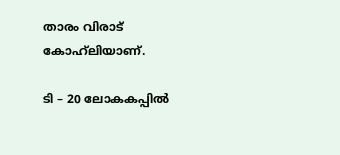താരം വിരാട്  കോഹ്‌ലിയാണ്.

ടി – 20 ലോകകപ്പില്‍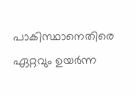പാകിസ്ഥാനെതിരെ ഏറ്റവും ഉയര്‍ന്ന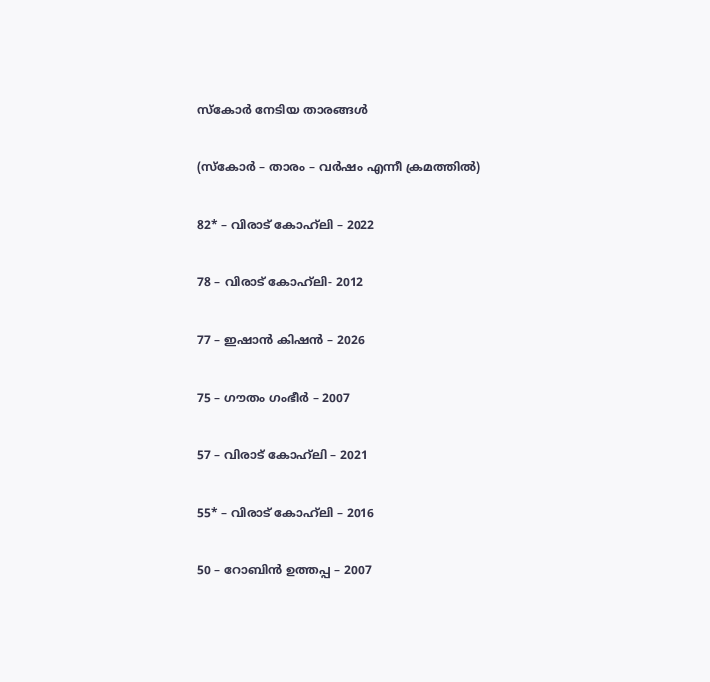സ്‌കോര്‍ നേടിയ താരങ്ങള്‍

(സ്‌കോര്‍ – താരം – വര്‍ഷം എന്നീ ക്രമത്തില്‍)

82* – വിരാട് കോഹ്‌ലി – 2022

78 – വിരാട് കോഹ്‌ലി- 2012

77 – ഇഷാന്‍ കിഷന്‍ – 2026

75 – ഗൗതം ഗംഭീര്‍ – 2007

57 – വിരാട് കോഹ്‌ലി – 2021

55* – വിരാട് കോഹ്‌ലി – 2016

50 – റോബിന്‍ ഉത്തപ്പ – 2007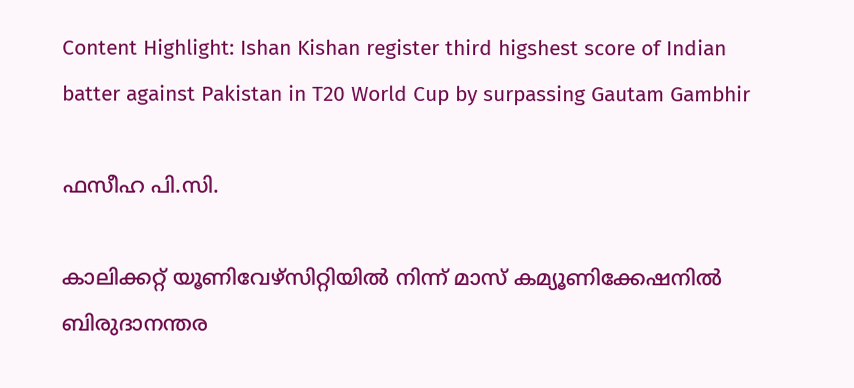Content Highlight: Ishan Kishan register third higshest score of Indian batter against Pakistan in T20 World Cup by surpassing Gautam Gambhir

ഫസീഹ പി.സി.

കാലിക്കറ്റ് യൂണിവേഴ്‌സിറ്റിയില്‍ നിന്ന് മാസ് കമ്യൂണിക്കേഷനില്‍ ബിരുദാനന്തര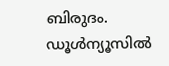ബിരുദം. ഡൂള്‍ന്യൂസില്‍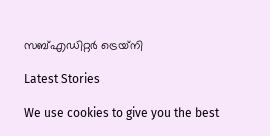സബ്എഡിറ്റര്‍ ട്രെയ്‌നി

Latest Stories

We use cookies to give you the best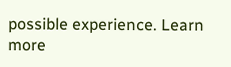possible experience. Learn more